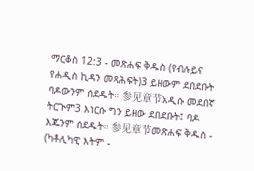ማርቆስ 12:3 - መጽሐፍ ቅዱስ (የብሉይና የሐዲስ ኪዳን መጻሕፍት)3 ይዘውም ደበደቡት ባዶውንም ሰደዱት። 参见章节አዲሱ መደበኛ ትርጒም3 እነርሱ ግን ይዘው ደበደቡት፤ ባዶ እጁንም ሰደዱት። 参见章节መጽሐፍ ቅዱስ - (ካቶሊካዊ እትም -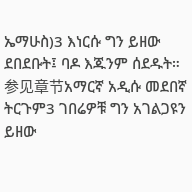ኤማሁስ)3 እነርሱ ግን ይዘው ደበደቡት፤ ባዶ እጁንም ሰደዱት። 参见章节አማርኛ አዲሱ መደበኛ ትርጉም3 ገበሬዎቹ ግን አገልጋዩን ይዘው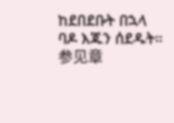ከደበደቡት በኋላ ባዶ እጁን ሰደዱት። 参见章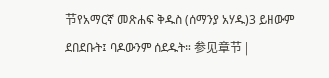节የአማርኛ መጽሐፍ ቅዱስ (ሰማንያ አሃዱ)3 ይዘውም ደበደቡት፤ ባዶውንም ሰደዱት። 参见章节 |